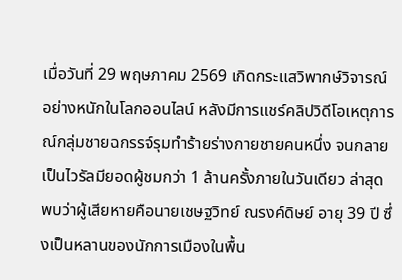เมื่อวันที่ 29 พฤษภาคม 2569 เกิดกระแสวิพากษ์วิจารณ์อย่างหนักในโลกออนไลน์ หลังมีการแชร์คลิปวิดีโอเหตุการณ์กลุ่มชายฉกรรจ์รุมทำร้ายร่างกายชายคนหนึ่ง จนกลายเป็นไวรัลมียอดผู้ชมกว่า 1 ล้านครั้งภายในวันเดียว ล่าสุดพบว่าผู้เสียหายคือนายเชษฐวิทย์ ณรงค์ดิษย์ อายุ 39 ปี ซึ่งเป็นหลานของนักการเมืองในพื้น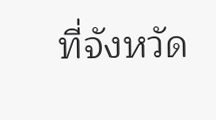ที่จังหวัด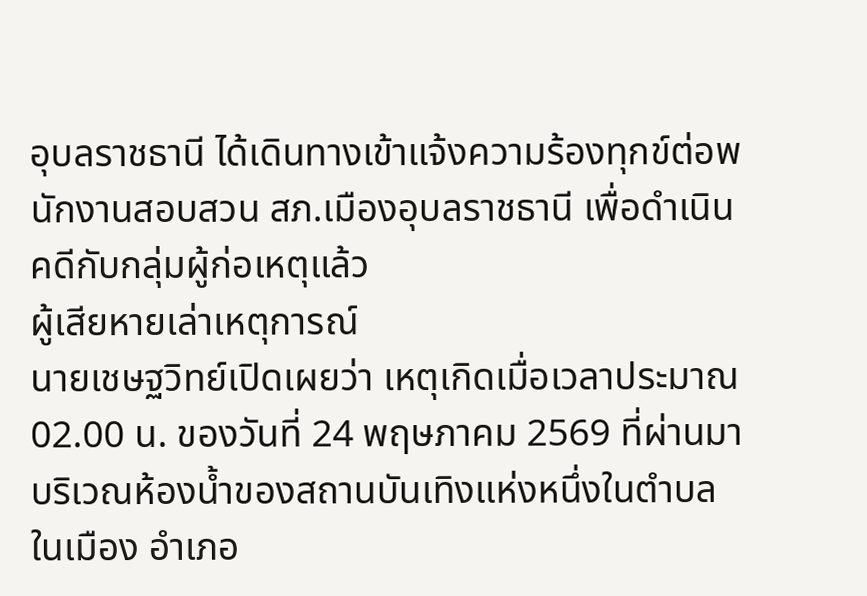อุบลราชธานี ได้เดินทางเข้าแจ้งความร้องทุกข์ต่อพนักงานสอบสวน สภ.เมืองอุบลราชธานี เพื่อดำเนินคดีกับกลุ่มผู้ก่อเหตุแล้ว
ผู้เสียหายเล่าเหตุการณ์
นายเชษฐวิทย์เปิดเผยว่า เหตุเกิดเมื่อเวลาประมาณ 02.00 น. ของวันที่ 24 พฤษภาคม 2569 ที่ผ่านมา บริเวณห้องน้ำของสถานบันเทิงแห่งหนึ่งในตำบลในเมือง อำเภอ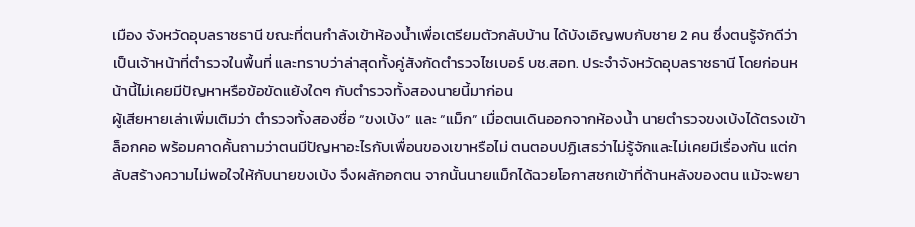เมือง จังหวัดอุบลราชธานี ขณะที่ตนกำลังเข้าห้องน้ำเพื่อเตรียมตัวกลับบ้าน ได้บังเอิญพบกับชาย 2 คน ซึ่งตนรู้จักดีว่าเป็นเจ้าหน้าที่ตำรวจในพื้นที่ และทราบว่าล่าสุดทั้งคู่สังกัดตำรวจไซเบอร์ บช.สอท. ประจำจังหวัดอุบลราชธานี โดยก่อนหน้านี้ไม่เคยมีปัญหาหรือข้อขัดแย้งใดๆ กับตำรวจทั้งสองนายนี้มาก่อน
ผู้เสียหายเล่าเพิ่มเติมว่า ตำรวจทั้งสองชื่อ “ขงเบ้ง” และ “แม็ก” เมื่อตนเดินออกจากห้องน้ำ นายตำรวจขงเบ้งได้ตรงเข้าล็อกคอ พร้อมคาดคั้นถามว่าตนมีปัญหาอะไรกับเพื่อนของเขาหรือไม่ ตนตอบปฏิเสธว่าไม่รู้จักและไม่เคยมีเรื่องกัน แต่กลับสร้างความไม่พอใจให้กับนายขงเบ้ง จึงผลักอกตน จากนั้นนายแม็กได้ฉวยโอกาสชกเข้าที่ด้านหลังของตน แม้จะพยา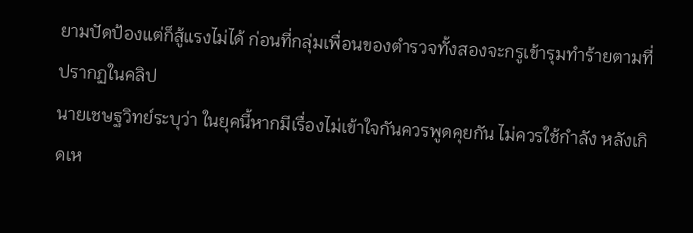ยามปัดป้องแต่ก็สู้แรงไม่ได้ ก่อนที่กลุ่มเพื่อนของตำรวจทั้งสองจะกรูเข้ารุมทำร้ายตามที่ปรากฏในคลิป
นายเชษฐวิทย์ระบุว่า ในยุคนี้หากมีเรื่องไม่เข้าใจกันควรพูดคุยกัน ไม่ควรใช้กำลัง หลังเกิดเห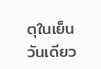ตุในเย็นวันเดียว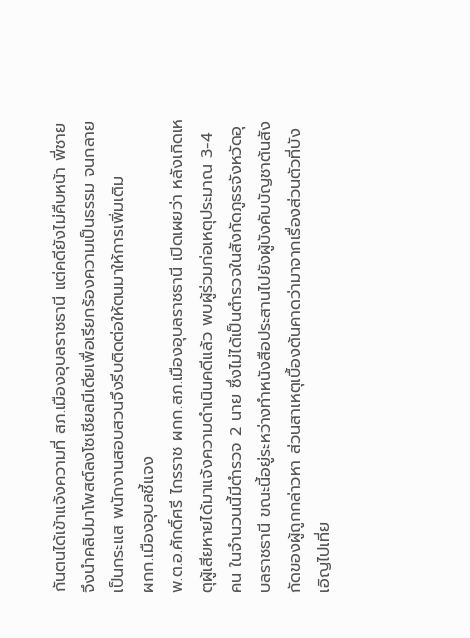กันตนได้เข้าแจ้งความที่ สภ.เมืองอุบลราชธานี แต่คดียังไม่คืบหน้า พี่ชายจึงนำคลิปมาโพสต์ลงโซเชียลมีเดียเพื่อเรียกร้องความเป็นธรรม จนกลายเป็นกระแส พนักงานสอบสวนจึงรีบติดต่อให้ตนมาให้การเพิ่มเติม
ผกก.เมืองอุบลชี้แจง
พ.ต.อ.ศักดิ์ศรี ไกรราช ผกก.สภ.เมืองอุบลราชธานี เปิดเผยว่า หลังเกิดเหตุผู้เสียหายได้มาแจ้งความดำเนินคดีแล้ว พบผู้ร่วมก่อเหตุประมาณ 3-4 คน ในจำนวนนี้มีตำรวจ 2 นาย ซึ่งไม่ได้เป็นตำรวจในสังกัดภูธรจังหวัดอุบลราชธานี ขณะนี้อยู่ระหว่างทำหนังสือประสานไปยังผู้บังคับบัญชาต้นสังกัดของผู้ถูกกล่าวหา ส่วนสาเหตุเบื้องต้นคาดว่ามาจากเรื่องส่วนตัวที่บังเอิญไปเที่ย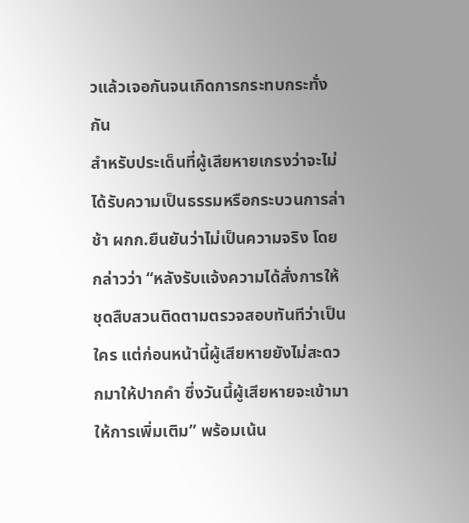วแล้วเจอกันจนเกิดการกระทบกระทั่งกัน
สำหรับประเด็นที่ผู้เสียหายเกรงว่าจะไม่ได้รับความเป็นธรรมหรือกระบวนการล่าช้า ผกก.ยืนยันว่าไม่เป็นความจริง โดยกล่าวว่า “หลังรับแจ้งความได้สั่งการให้ชุดสืบสวนติดตามตรวจสอบทันทีว่าเป็นใคร แต่ก่อนหน้านี้ผู้เสียหายยังไม่สะดวกมาให้ปากคำ ซึ่งวันนี้ผู้เสียหายจะเข้ามาให้การเพิ่มเติม” พร้อมเน้น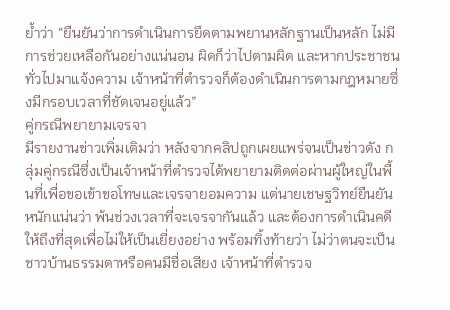ย้ำว่า “ยืนยันว่าการดำเนินการยึดตามพยานหลักฐานเป็นหลัก ไม่มีการช่วยเหลือกันอย่างแน่นอน ผิดก็ว่าไปตามผิด และหากประชาชนทั่วไปมาแจ้งความ เจ้าหน้าที่ตำรวจก็ต้องดำเนินการตามกฎหมายซึ่งมีกรอบเวลาที่ชัดเจนอยู่แล้ว”
คู่กรณีพยายามเจรจา
มีรายงานข่าวเพิ่มเติมว่า หลังจากคลิปถูกเผยแพร่จนเป็นข่าวดัง กลุ่มคู่กรณีซึ่งเป็นเจ้าหน้าที่ตำรวจได้พยายามติดต่อผ่านผู้ใหญ่ในพื้นที่เพื่อขอเข้าขอโทษและเจรจายอมความ แต่นายเชษฐวิทย์ยืนยันหนักแน่นว่า พ้นช่วงเวลาที่จะเจรจากันแล้ว และต้องการดำเนินคดีให้ถึงที่สุดเพื่อไม่ให้เป็นเยี่ยงอย่าง พร้อมทิ้งท้ายว่า ไม่ว่าตนจะเป็นชาวบ้านธรรมดาหรือคนมีชื่อเสียง เจ้าหน้าที่ตำรวจ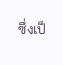ซึ่งเป็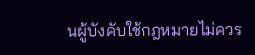นผู้บังคับใช้กฎหมายไม่ควร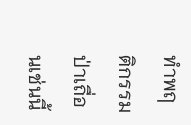ทำพฤติกรรมป่าเถื่อนเช่นนี้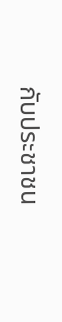กับประชาชน